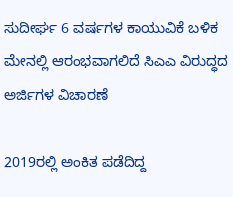ಸುದೀರ್ಘ 6 ವರ್ಷಗಳ ಕಾಯುವಿಕೆ ಬಳಿಕ ಮೇನಲ್ಲಿ ಆರಂಭವಾಗಲಿದೆ ಸಿಎಎ ವಿರುದ್ಧದ ಅರ್ಜಿಗಳ ವಿಚಾರಣೆ

2019ರಲ್ಲಿ ಅಂಕಿತ ಪಡೆದಿದ್ದ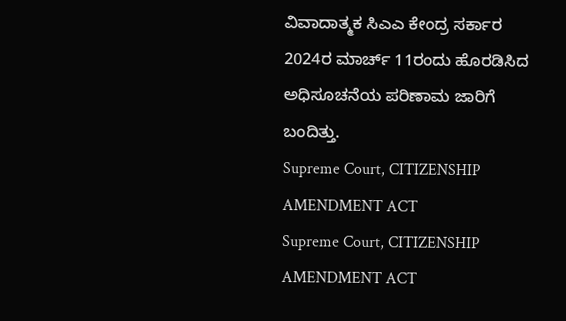ವಿವಾದಾತ್ಮಕ ಸಿಎಎ ಕೇಂದ್ರ ಸರ್ಕಾರ 2024ರ ಮಾರ್ಚ್ 11ರಂದು ಹೊರಡಿಸಿದ ಅಧಿಸೂಚನೆಯ ಪರಿಣಾಮ ಜಾರಿಗೆ ಬಂದಿತ್ತು.
Supreme Court, CITIZENSHIP AMENDMENT ACT
Supreme Court, CITIZENSHIP AMENDMENT ACT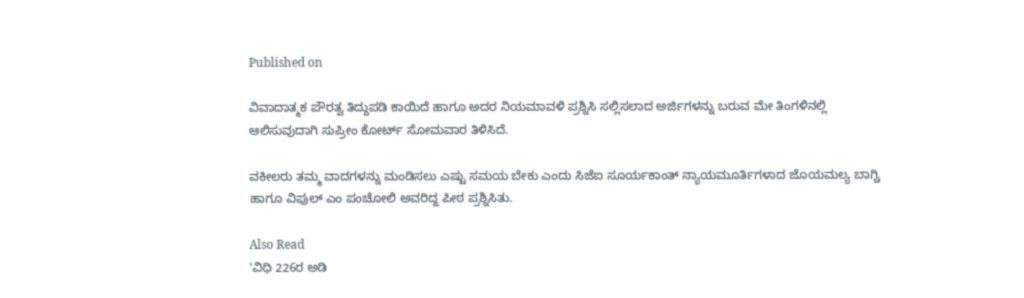Published on

ವಿವಾದಾತ್ಮಕ ಪೌರತ್ವ ತಿದ್ದುಪಡಿ ಕಾಯಿದೆ ಹಾಗೂ ಅದರ ನಿಯಮಾವಳಿ ಪ್ರಶ್ನಿಸಿ ಸಲ್ಲಿಸಲಾದ ಅರ್ಜಿಗಳನ್ನು ಬರುವ ಮೇ ತಿಂಗಳಿನಲ್ಲಿ ಆಲಿಸುವುದಾಗಿ ಸುಪ್ರೀಂ ಕೋರ್ಟ್‌ ಸೋಮವಾರ ತಿಳಿಸಿದೆ.

ವಕೀಲರು ತಮ್ಮ ವಾದಗಳನ್ನು ಮಂಡಿಸಲು ಎಷ್ಟು ಸಮಯ ಬೇಕು ಎಂದು ಸಿಜೆಐ ಸೂರ್ಯಕಾಂತ್‌ ನ್ಯಾಯಮೂರ್ತಿಗಳಾದ ಜೊಯಮಲ್ಯ ಬಾಗ್ಚಿ ಹಾಗೂ ವಿಪುಲ್‌ ಎಂ ಪಂಚೋಲಿ ಅವರಿದ್ದ ಪೀಠ ಪ್ರಶ್ನಿಸಿತು.

Also Read
'ವಿಧಿ 226ರ ಅಡಿ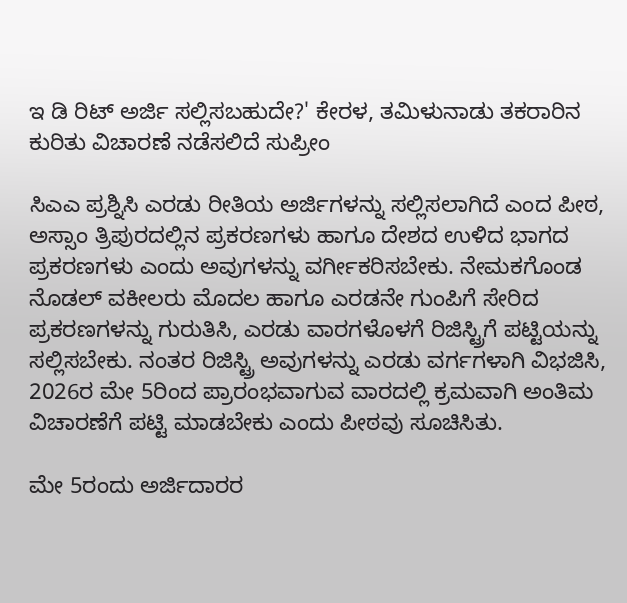ಇ ಡಿ ರಿಟ್ ಅರ್ಜಿ ಸಲ್ಲಿಸಬಹುದೇ?' ಕೇರಳ, ತಮಿಳುನಾಡು ತಕರಾರಿನ ಕುರಿತು ವಿಚಾರಣೆ ನಡೆಸಲಿದೆ ಸುಪ್ರೀಂ

ಸಿಎಎ ಪ್ರಶ್ನಿಸಿ ಎರಡು ರೀತಿಯ ಅರ್ಜಿಗಳನ್ನು ಸಲ್ಲಿಸಲಾಗಿದೆ ಎಂದ ಪೀಠ, ಅಸ್ಸಾಂ ತ್ರಿಪುರದಲ್ಲಿನ ಪ್ರಕರಣಗಳು ಹಾಗೂ ದೇಶದ ಉಳಿದ ಭಾಗದ ಪ್ರಕರಣಗಳು ಎಂದು ಅವುಗಳನ್ನು ವರ್ಗೀಕರಿಸಬೇಕು. ನೇಮಕಗೊಂಡ ನೊಡಲ್ ವಕೀಲರು ಮೊದಲ ಹಾಗೂ ಎರಡನೇ ಗುಂಪಿಗೆ ಸೇರಿದ ಪ್ರಕರಣಗಳನ್ನು ಗುರುತಿಸಿ, ಎರಡು ವಾರಗಳೊಳಗೆ ರಿಜಿಸ್ಟ್ರಿಗೆ ಪಟ್ಟಿಯನ್ನು ಸಲ್ಲಿಸಬೇಕು. ನಂತರ ರಿಜಿಸ್ಟ್ರಿ ಅವುಗಳನ್ನು ಎರಡು ವರ್ಗಗಳಾಗಿ ವಿಭಜಿಸಿ, 2026ರ ಮೇ 5ರಿಂದ ಪ್ರಾರಂಭವಾಗುವ ವಾರದಲ್ಲಿ ಕ್ರಮವಾಗಿ ಅಂತಿಮ ವಿಚಾರಣೆಗೆ ಪಟ್ಟಿ ಮಾಡಬೇಕು ಎಂದು ಪೀಠವು ಸೂಚಿಸಿತು.

ಮೇ 5ರಂದು ಅರ್ಜಿದಾರರ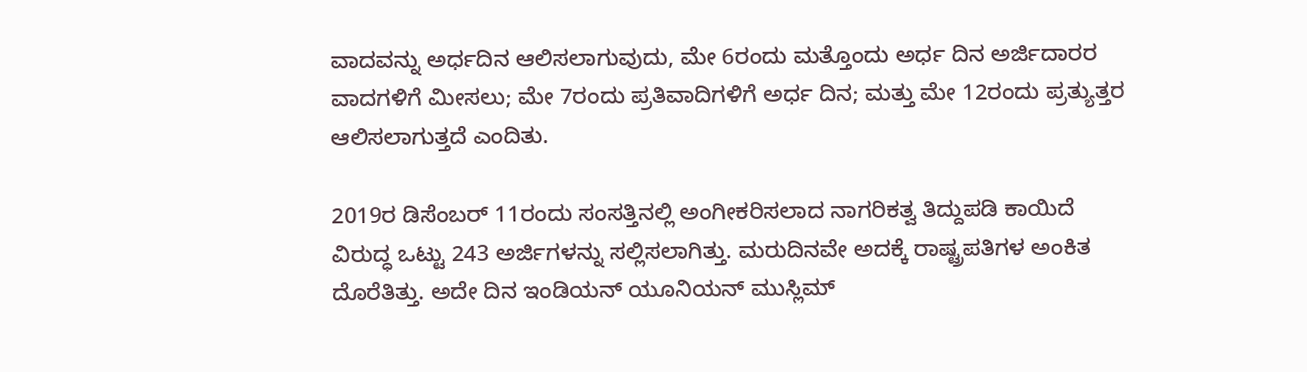ವಾದವನ್ನು ಅರ್ಧದಿನ ಆಲಿಸಲಾಗುವುದು, ಮೇ 6ರಂದು ಮತ್ತೊಂದು ಅರ್ಧ ದಿನ ಅರ್ಜಿದಾರರ ವಾದಗಳಿಗೆ ಮೀಸಲು; ಮೇ 7ರಂದು ಪ್ರತಿವಾದಿಗಳಿಗೆ ಅರ್ಧ ದಿನ; ಮತ್ತು ಮೇ 12ರಂದು ಪ್ರತ್ಯುತ್ತರ ಆಲಿಸಲಾಗುತ್ತದೆ ಎಂದಿತು.

2019ರ ಡಿಸೆಂಬರ್ 11ರಂದು ಸಂಸತ್ತಿನಲ್ಲಿ ಅಂಗೀಕರಿಸಲಾದ ನಾಗರಿಕತ್ವ ತಿದ್ದುಪಡಿ ಕಾಯಿದೆ ವಿರುದ್ಧ ಒಟ್ಟು 243 ಅರ್ಜಿಗಳನ್ನು ಸಲ್ಲಿಸಲಾಗಿತ್ತು. ಮರುದಿನವೇ ಅದಕ್ಕೆ ರಾಷ್ಟ್ರಪತಿಗಳ ಅಂಕಿತ ದೊರೆತಿತ್ತು. ಅದೇ ದಿನ ಇಂಡಿಯನ್‌ ಯೂನಿಯನ್‌ ಮುಸ್ಲಿಮ್‌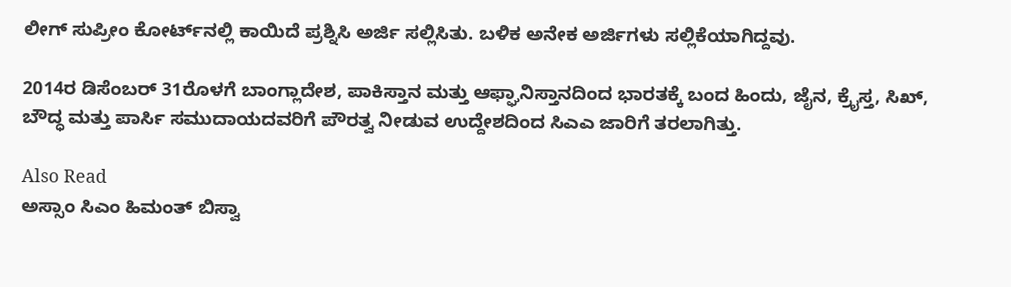ಲೀಗ್‌ ಸುಪ್ರೀಂ ಕೋರ್ಟ್‌ನಲ್ಲಿ ಕಾಯಿದೆ ಪ್ರಶ್ನಿಸಿ ಅರ್ಜಿ ಸಲ್ಲಿಸಿತು. ಬಳಿಕ ಅನೇಕ ಅರ್ಜಿಗಳು ಸಲ್ಲಿಕೆಯಾಗಿದ್ದವು.

2014ರ ಡಿಸೆಂಬರ್ 31ರೊಳಗೆ ಬಾಂಗ್ಲಾದೇಶ, ಪಾಕಿಸ್ತಾನ ಮತ್ತು ಆಫ್ಘಾನಿಸ್ತಾನದಿಂದ ಭಾರತಕ್ಕೆ ಬಂದ ಹಿಂದು, ಜೈನ, ಕ್ರೈಸ್ತ, ಸಿಖ್, ಬೌದ್ಧ ಮತ್ತು ಪಾರ್ಸಿ ಸಮುದಾಯದವರಿಗೆ ಪೌರತ್ವ ನೀಡುವ ಉದ್ದೇಶದಿಂದ ಸಿಎಎ ಜಾರಿಗೆ ತರಲಾಗಿತ್ತು.

Also Read
ಅಸ್ಸಾಂ ಸಿಎಂ ಹಿಮಂತ್‌ ಬಿಸ್ವಾ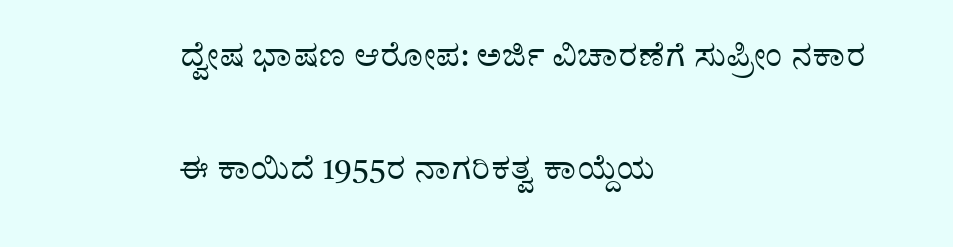ದ್ವೇಷ ಭಾಷಣ ಆರೋಪ: ಅರ್ಜಿ ವಿಚಾರಣೆಗೆ ಸುಪ್ರೀಂ ನಕಾರ

ಈ ಕಾಯಿದೆ 1955ರ ನಾಗರಿಕತ್ವ ಕಾಯ್ದೆಯ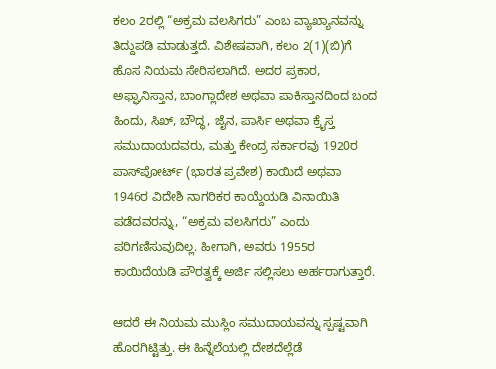ಕಲಂ 2ರಲ್ಲಿ “ಅಕ್ರಮ ವಲಸಿಗರು” ಎಂಬ ವ್ಯಾಖ್ಯಾನವನ್ನು ತಿದ್ದುಪಡಿ ಮಾಡುತ್ತದೆ. ವಿಶೇಷವಾಗಿ, ಕಲಂ 2(1)(ಬಿ)ಗೆ ಹೊಸ ನಿಯಮ ಸೇರಿಸಲಾಗಿದೆ. ಅದರ ಪ್ರಕಾರ, ಅಫ್ಘಾನಿಸ್ತಾನ, ಬಾಂಗ್ಲಾದೇಶ ಅಥವಾ ಪಾಕಿಸ್ತಾನದಿಂದ ಬಂದ ಹಿಂದು, ಸಿಖ್, ಬೌದ್ಧ, ಜೈನ, ಪಾರ್ಸಿ ಅಥವಾ ಕ್ರೈಸ್ತ ಸಮುದಾಯದವರು, ಮತ್ತು ಕೇಂದ್ರ ಸರ್ಕಾರವು 1920ರ ಪಾಸ್‌ಪೋರ್ಟ್ (ಭಾರತ ಪ್ರವೇಶ) ಕಾಯಿದೆ ಅಥವಾ 1946ರ ವಿದೇಶಿ ನಾಗರಿಕರ ಕಾಯ್ದೆಯಡಿ ವಿನಾಯಿತಿ ಪಡೆದವರನ್ನು, “ಅಕ್ರಮ ವಲಸಿಗರು” ಎಂದು ಪರಿಗಣಿಸುವುದಿಲ್ಲ. ಹೀಗಾಗಿ, ಅವರು 1955ರ ಕಾಯಿದೆಯಡಿ ಪೌರತ್ವಕ್ಕೆ ಅರ್ಜಿ ಸಲ್ಲಿಸಲು ಅರ್ಹರಾಗುತ್ತಾರೆ.

ಆದರೆ ಈ ನಿಯಮ ಮುಸ್ಲಿಂ ಸಮುದಾಯವನ್ನು ಸ್ಪಷ್ಟವಾಗಿ ಹೊರಗಿಟ್ಟಿತ್ತು. ಈ ಹಿನ್ನೆಲೆಯಲ್ಲಿ ದೇಶದೆಲ್ಲೆಡೆ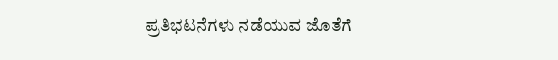ಪ್ರತಿಭಟನೆಗಳು ನಡೆಯುವ ಜೊತೆಗೆ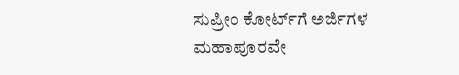ಸುಪ್ರೀಂ ಕೋರ್ಟ್‌ಗೆ ಅರ್ಜಿಗಳ ಮಹಾಪೂರವೇ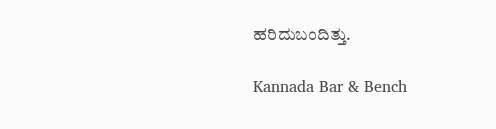ಹರಿದುಬಂದಿತ್ತು.

Kannada Bar & Bench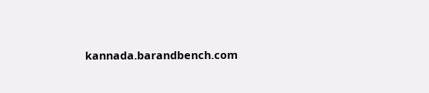kannada.barandbench.com